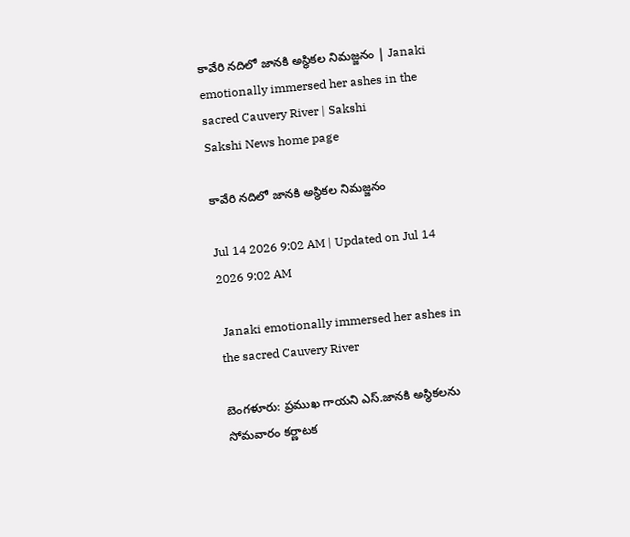కావేరి నదిలో జానకి అస్థికల నిమజ్జనం | Janaki emotionally immersed her ashes in the sacred Cauvery River | Sakshi
Sakshi News home page

కావేరి నదిలో జానకి అస్థికల నిమజ్జనం

Jul 14 2026 9:02 AM | Updated on Jul 14 2026 9:02 AM

 Janaki emotionally immersed her ashes in the sacred Cauvery River

బెంగళూరు: ప్రముఖ గాయని ఎస్‌.జానకి అస్థికలను సోమవారం కర్ణాటక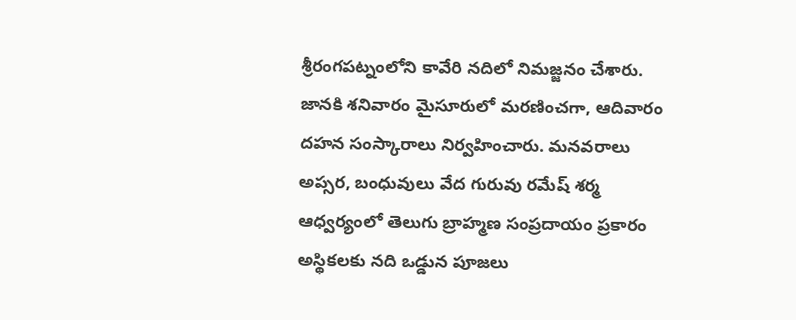శ్రీరంగపట్నంలోని కావేరి నదిలో నిమజ్జనం చేశారు. జానకి శనివారం మైసూరులో మరణించగా, ఆదివారం దహన సంస్కారాలు నిర్వహించారు. మనవరాలు అప్సర, బంధువులు వేద గురువు రమేష్‌ శర్మ ఆధ్వర్యంలో తెలుగు బ్రాహ్మణ సంప్రదాయం ప్రకారం అస్థికలకు నది ఒడ్డున పూజలు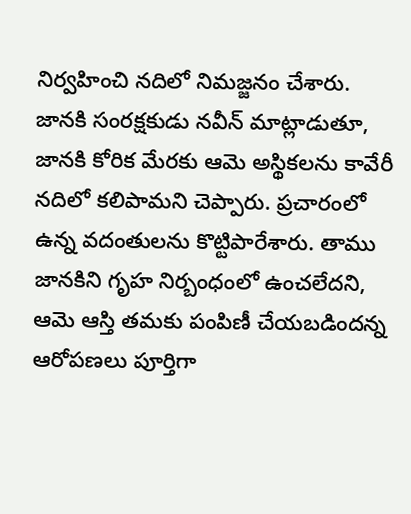నిర్వహించి నదిలో నిమజ్జనం చేశారు. జానకి సంరక్షకుడు నవీన్‌ మాట్లాడుతూ, జానకి కోరిక మేరకు ఆమె అస్థికలను కావేరీ నదిలో కలిపామని చెప్పారు. ప్రచారంలో ఉన్న వదంతులను కొట్టిపారేశారు. తాము జానకిని గృహ నిర్బంధంలో ఉంచలేదని, ఆమె ఆస్తి తమకు పంపిణీ చేయబడిందన్న ఆరోపణలు పూర్తిగా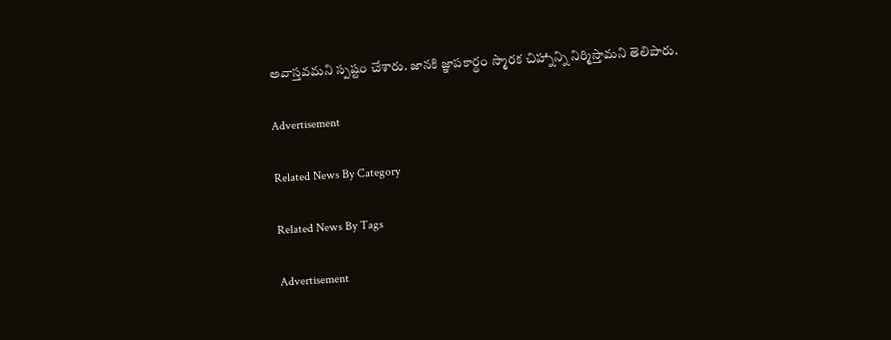అవాస్తవమని స్పష్టం చేశారు. జానకి జ్ఞాపకార్థం స్మారక చిహ్నాన్ని నిర్మిస్తామని తెలిపారు.

Advertisement

Related News By Category

Related News By Tags

Advertisement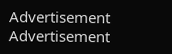Advertisement
Advertisement